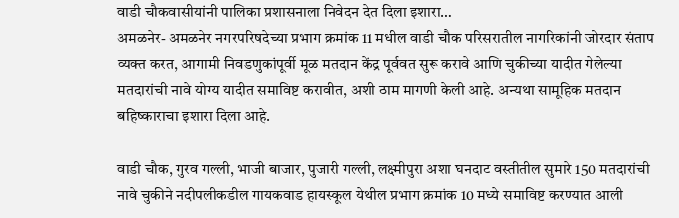वाडी चौकवासीयांनी पालिका प्रशासनाला निवेदन देत दिला इशारा…
अमळनेर- अमळनेर नगरपरिषदेच्या प्रभाग क्रमांक 11 मधील वाडी चौक परिसरातील नागरिकांनी जोरदार संताप व्यक्त करत, आगामी निवडणुकांपूर्वी मूळ मतदान केंद्र पूर्ववत सुरू करावे आणि चुकीच्या यादीत गेलेल्या मतदारांची नावे योग्य यादीत समाविष्ट करावीत, अशी ठाम मागणी केली आहे. अन्यथा सामूहिक मतदान बहिष्काराचा इशारा दिला आहे.

वाडी चौक, गुरव गल्ली, भाजी बाजार, पुजारी गल्ली, लक्ष्मीपुरा अशा घनदाट वस्तीतील सुमारे 150 मतदारांची नावे चुकीने नदीपलीकडील गायकवाड हायस्कूल येथील प्रभाग क्रमांक 10 मध्ये समाविष्ट करण्यात आली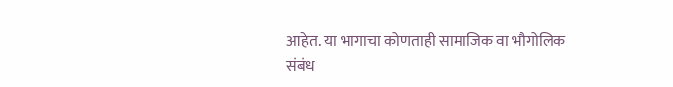आहेत. या भागाचा कोणताही सामाजिक वा भौगोलिक संबंध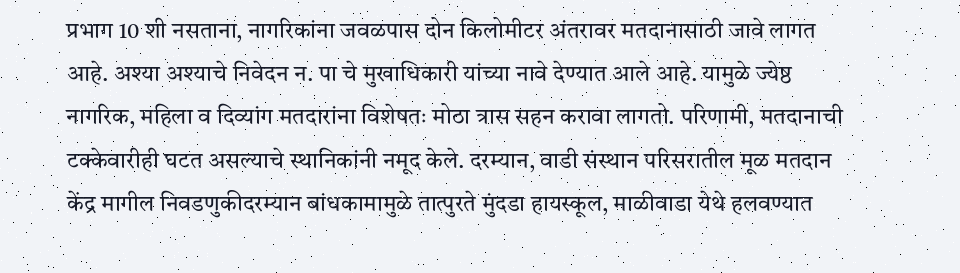प्रभाग 10 शी नसताना, नागरिकांना जवळपास दोन किलोमीटर अंतरावर मतदानासाठी जावे लागत आहे. अश्या अश्याचे निवेदन न. पा चे मुखाधिकारी यांच्या नावे देण्यात आले आहे. यामुळे ज्येष्ठ नागरिक, महिला व दिव्यांग मतदारांना विशेषतः मोठा त्रास सहन करावा लागतो. परिणामी, मतदानाची टक्केवारीही घटत असल्याचे स्थानिकांनी नमूद केले. दरम्यान, वाडी संस्थान परिसरातील मूळ मतदान केंद्र मागील निवडणुकीदरम्यान बांधकामामुळे तात्पुरते मुंदडा हायस्कूल, माळीवाडा येथे हलवण्यात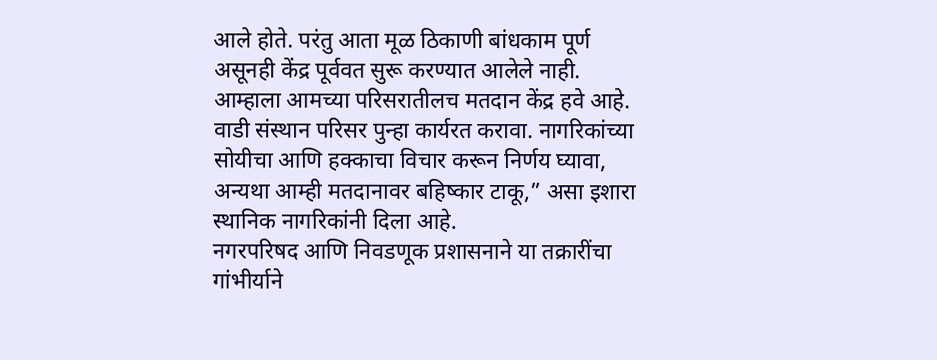आले होते. परंतु आता मूळ ठिकाणी बांधकाम पूर्ण असूनही केंद्र पूर्ववत सुरू करण्यात आलेले नाही. आम्हाला आमच्या परिसरातीलच मतदान केंद्र हवे आहे. वाडी संस्थान परिसर पुन्हा कार्यरत करावा. नागरिकांच्या सोयीचा आणि हक्काचा विचार करून निर्णय घ्यावा, अन्यथा आम्ही मतदानावर बहिष्कार टाकू,” असा इशारा स्थानिक नागरिकांनी दिला आहे.
नगरपरिषद आणि निवडणूक प्रशासनाने या तक्रारींचा गांभीर्याने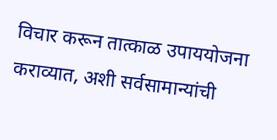विचार करून तात्काळ उपाययोजना कराव्यात, अशी सर्वसामान्यांची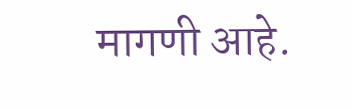मागणी आहे.